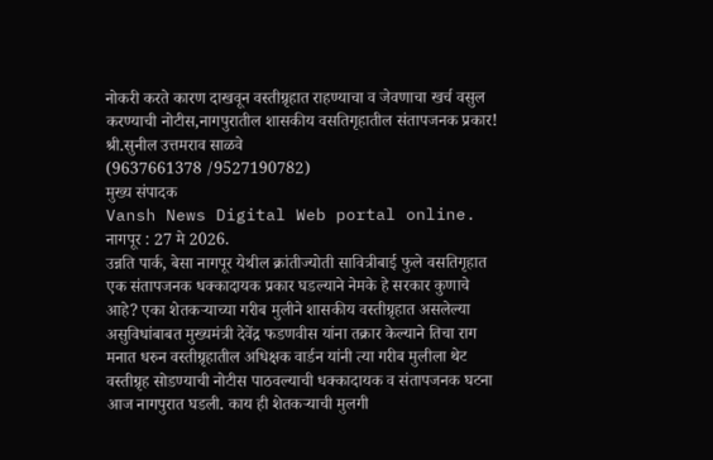नोकरी करते कारण दाखवून वस्तीग्रृहात राहण्याचा व जेवणाचा खर्च वसुल करण्याची नोटीस,नागपुरातील शासकीय वसतिगृहातील संतापजनक प्रकार!
श्री.सुनील उत्तमराव साळवे
(9637661378 /9527190782)
मुख्य संपादक
Vansh News Digital Web portal online.
नागपूर : 27 मे 2026.
उन्नति पार्क, बेसा नागपूर येथील क्रांतीज्योती सावित्रीबाई फुले वसतिगृहात एक संतापजनक धक्कादायक प्रकार घडल्याने नेमके हे सरकार कुणाचे आहे? एका शेतकऱ्याच्या गरीब मुलीने शासकीय वस्तीग्रृहात असलेल्या असुविधांबाबत मुख्यमंत्री देवेंद्र फडणवीस यांना तक्रार केल्याने तिचा राग मनात धरुन वस्तीग्रृहातील अधिक्षक वार्डन यांनी त्या गरीब मुलीला थेट वस्तीग्रृह सोडण्याची नोटीस पाठवल्याची धक्कादायक व संतापजनक घटना आज नागपुरात घडली. काय ही शेतकऱ्याची मुलगी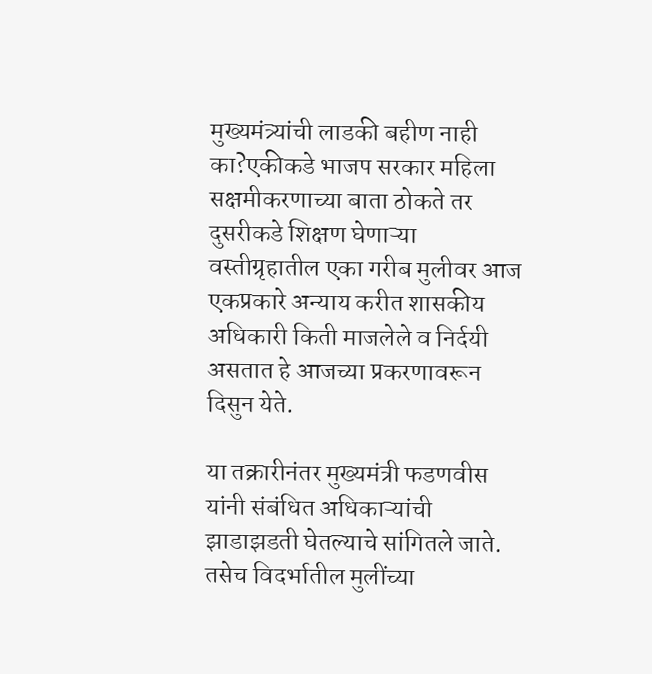मुख्यमंत्र्यांची लाडकी बहीण नाही का?एकीकडे भाजप सरकार महिला सक्षमीकरणाच्या बाता ठोकते तर दुसरीकडे शिक्षण घेणाऱ्या वस्तीग्रृहातील एका गरीब मुलीवर आज एकप्रकारे अन्याय करीत शासकीय अधिकारी किती माजलेले व निर्दयी असतात हे आजच्या प्रकरणावरून दिसुन येते.

या तक्रारीनंतर मुख्यमंत्री फडणवीस यांनी संबंधित अधिकाऱ्यांची झाडाझडती घेतल्याचे सांगितले जाते. तसेच विदर्भातील मुलींच्या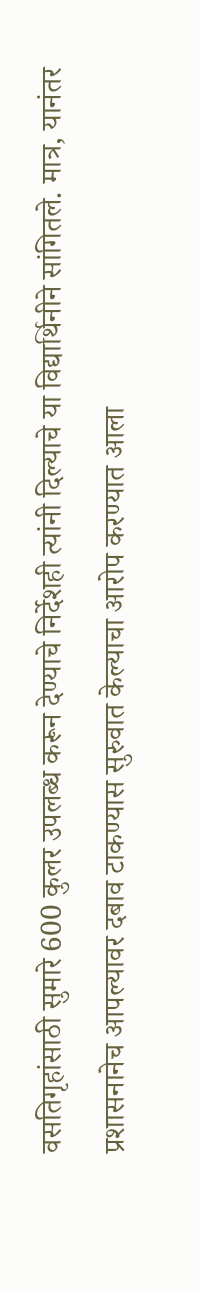वसतिगृहांसाठी सुमारे 600 कुलर उपलब्ध करून देण्याचे निर्देशही त्यांनी दिल्याचे या विद्यार्थिनीने सांगितले. मात्र, यानंतर प्रशासनानेच आपल्यावर दबाव टाकण्यास सुरुवात केल्याचा आरोप करण्यात आला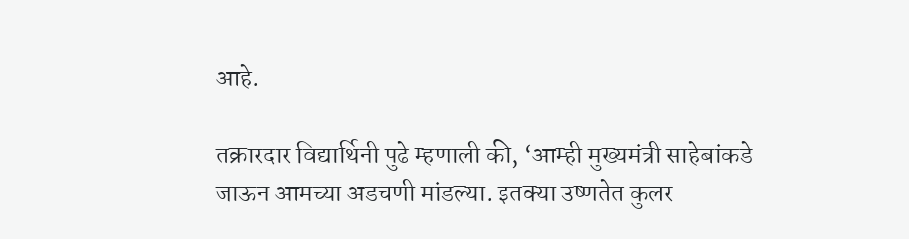आहे.

तक्रारदार विद्यार्थिनी पुढे म्हणाली की, ‘आम्ही मुख्यमंत्री साहेबांकडे जाऊन आमच्या अडचणी मांडल्या. इतक्या उष्णतेत कुलर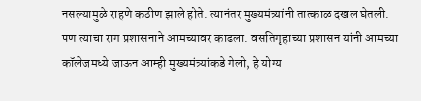नसल्यामुळे राहणे कठीण झाले होते. त्यानंतर मुख्यमंत्र्यांनी तात्काळ दखल घेतली. पण त्याचा राग प्रशासनाने आमच्यावर काढला. वसतिगृहाच्या प्रशासन यांनी आमच्या कॉलेजमध्ये जाऊन आम्ही मुख्यमंत्र्यांकडे गेलो, हे योग्य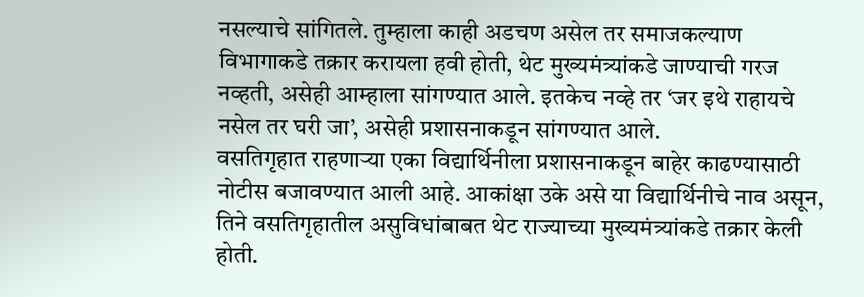नसल्याचे सांगितले. तुम्हाला काही अडचण असेल तर समाजकल्याण विभागाकडे तक्रार करायला हवी होती, थेट मुख्यमंत्र्यांकडे जाण्याची गरज नव्हती, असेही आम्हाला सांगण्यात आले. इतकेच नव्हे तर ‘जर इथे राहायचे नसेल तर घरी जा’, असेही प्रशासनाकडून सांगण्यात आले.
वसतिगृहात राहणाऱ्या एका विद्यार्थिनीला प्रशासनाकडून बाहेर काढण्यासाठी नोटीस बजावण्यात आली आहे. आकांक्षा उके असे या विद्यार्थिनीचे नाव असून, तिने वसतिगृहातील असुविधांबाबत थेट राज्याच्या मुख्यमंत्र्यांकडे तक्रार केली होती.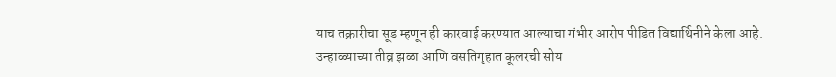याच तक्रारीचा सूड म्हणून ही कारवाई करण्यात आल्याचा गंभीर आरोप पीडित विद्यार्थिनीने केला आहे.
उन्हाळ्याच्या तीव्र झळा आणि वसतिगृहात कूलरची सोय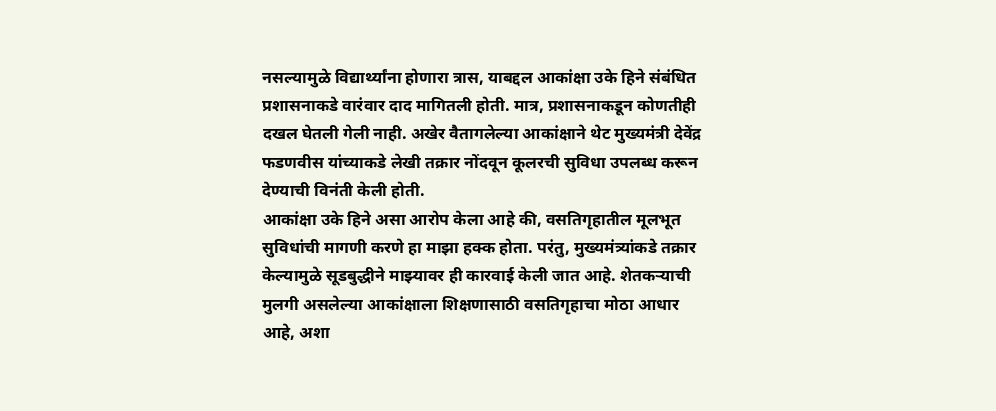नसल्यामुळे विद्यार्थ्यांना होणारा त्रास, याबद्दल आकांक्षा उके हिने संबंधित प्रशासनाकडे वारंवार दाद मागितली होती. मात्र, प्रशासनाकडून कोणतीही दखल घेतली गेली नाही. अखेर वैतागलेल्या आकांक्षाने थेट मुख्यमंत्री देवेंद्र फडणवीस यांच्याकडे लेखी तक्रार नोंदवून कूलरची सुविधा उपलब्ध करून देण्याची विनंती केली होती.
आकांक्षा उके हिने असा आरोप केला आहे की, वसतिगृहातील मूलभूत सुविधांची मागणी करणे हा माझा हक्क होता. परंतु, मुख्यमंत्र्यांकडे तक्रार केल्यामुळे सूडबुद्धीने माझ्यावर ही कारवाई केली जात आहे. शेतकऱ्याची मुलगी असलेल्या आकांक्षाला शिक्षणासाठी वसतिगृहाचा मोठा आधार आहे, अशा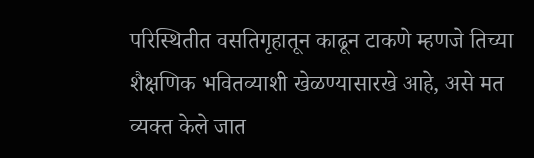परिस्थितीत वसतिगृहातून काढून टाकणे म्हणजे तिच्या शैक्षणिक भवितव्याशी खेळण्यासारखे आहे, असे मत व्यक्त केले जात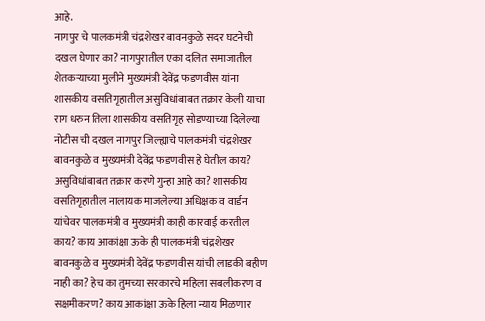आहे.
नागपुर चे पालकमंत्री चंद्रशेखर बावनकुळे सदर घटनेची दखल घेणार का? नागपुरातील एका दलित समाजातील शेतकऱ्याच्या मुलीने मुख्यमंत्री देवेंद्र फडणवीस यांना शासकीय वसतिगृहातील असुविधांबाबत तक्रार केली याचा राग धरुन तिला शासकीय वसतिगृह सोडण्याच्या दिलेल्या नोटीस ची दखल नागपुर जिल्ह्याचे पालकमंत्री चंद्रशेखर बावनकुळे व मुख्यमंत्री देवेंद्र फडणवीस हे घेतील काय? असुविधांबाबत तक्रार करणे गुन्हा आहे का? शासकीय वसतिगृहातील नालायक माजलेल्या अधिक्षक व वार्डन यांचेवर पालकमंत्री व मुख्यमंत्री काही कारवाई करतील काय? काय आकांक्षा ऊके ही पालकमंत्री चंद्रशेखर बावनकुळे व मुख्यमंत्री देवेंद्र फडणवीस यांची लाडकी बहीण नाही का? हेच का तुमच्या सरकारचे महिला सबलीकरण व सक्षमीकरण? काय आकांक्षा ऊके हिला न्याय मिळणार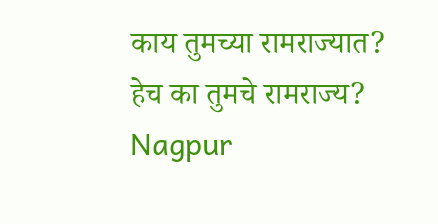काय तुमच्या रामराज्यात? हेच का तुमचे रामराज्य?
Nagpur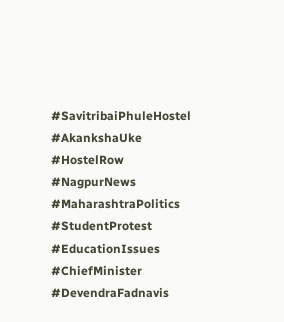#SavitribaiPhuleHostel #AkankshaUke #HostelRow #NagpurNews #MaharashtraPolitics #StudentProtest #EducationIssues #ChiefMinister #DevendraFadnavis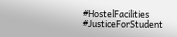#HostelFacilities #JusticeForStudent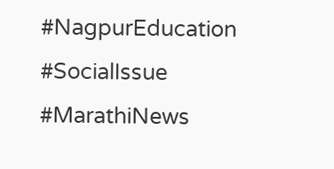#NagpurEducation #SocialIssue #MarathiNews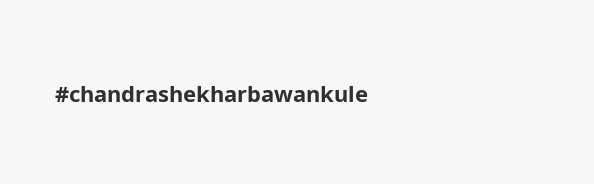#chandrashekharbawankule